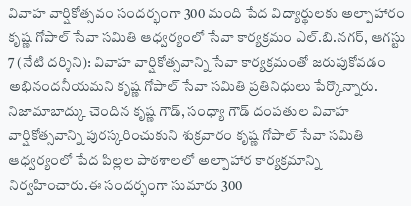వివాహ వార్షికోత్సవం సందర్భంగా 300 మంది పేద విద్యార్థులకు అల్పాహారం
కృష్ణ గోపాల్ సేవా సమితి ఆధ్వర్యంలో సేవా కార్యక్రమం ఎల్.బి.నగర్, ఆగస్టు 7 (నేటి దర్శిని): వివాహ వార్షికోత్సవాన్ని సేవా కార్యక్రమంతో జరుపుకోవడం అభినందనీయమని కృష్ణ గోపాల్ సేవా సమితి ప్రతినిధులు పేర్కొన్నారు. నిజామాబాద్కు చెందిన కృష్ణ గౌడ్, సంధ్యా గౌడ్ దంపతుల వివాహ వార్షికోత్సవాన్ని పురస్కరించుకుని శుక్రవారం కృష్ణ గోపాల్ సేవా సమితి ఆధ్వర్యంలో పేద పిల్లల పాఠశాలలో అల్పాహార కార్యక్రమాన్ని నిర్వహించారు.ఈ సందర్భంగా సుమారు 300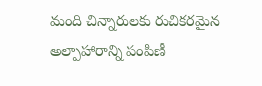మంది చిన్నారులకు రుచికరమైన అల్పాహారాన్ని పంపిణీ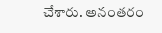చేశారు. అనంతరం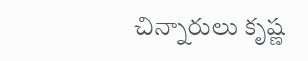చిన్నారులు కృష్ణ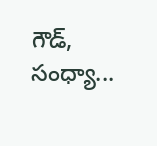గౌడ్, సంధ్యా...